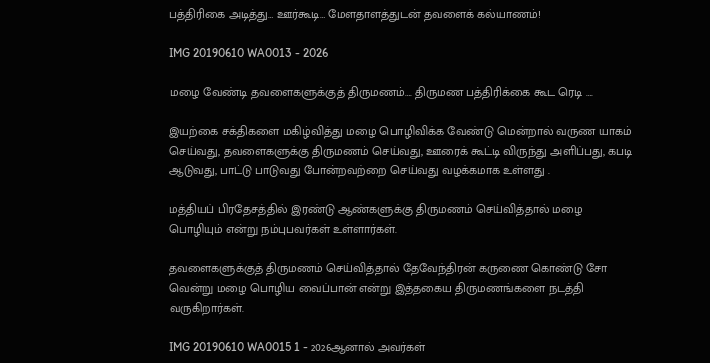பத்திரிகை அடித்து… ஊர்கூடி… மேளதாளத்துடன் தவளைக் கல்யாணம்!

IMG 20190610 WA0013 - 2026

மழை வேண்டி தவளைகளுக்குத் திருமணம்…. திருமண பத்திரிக்கை கூட ரெடி ….

இயற்கை சக்திகளை மகிழ்வித்து மழை பொழிவிக்க வேண்டு மென்றால் வருண யாகம் செய்வது, தவளைகளுக்கு திருமணம் செய்வது, ஊரைக் கூட்டி விருந்து அளிப்பது, கபடி ஆடுவது, பாட்டு பாடுவது போன்றவற்றை செய்வது வழக்கமாக உள்ளது .

மத்தியப் பிரதேசத்தில் இரண்டு ஆண்களுக்கு திருமணம் செய்வித்தால் மழை பொழியும் என்று நம்புபவர்கள் உள்ளார்கள்.

தவளைகளுக்குத் திருமணம் செய்வித்தால் தேவேந்திரன் கருணை கொண்டு சோ வென்று மழை பொழிய வைப்பான் என்று இத்தகைய திருமணங்களை நடத்தி வருகிறார்கள்.

IMG 20190610 WA0015 1 - 2026ஆனால் அவர்கள்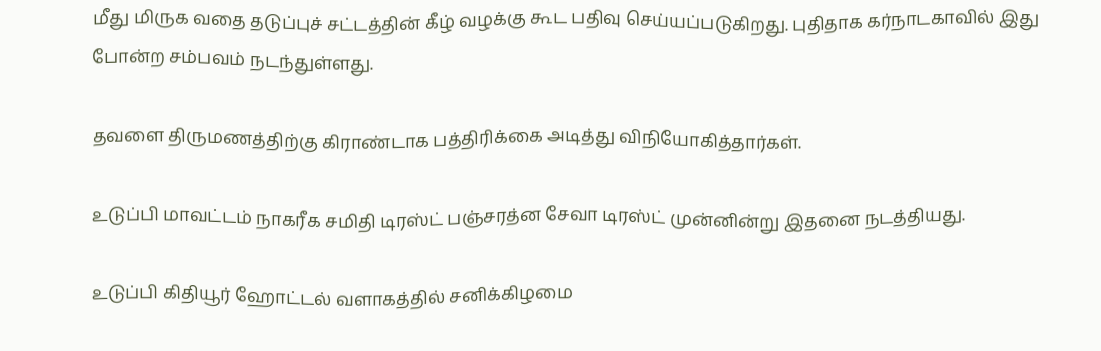மீது மிருக வதை தடுப்புச் சட்டத்தின் கீழ் வழக்கு கூட பதிவு செய்யப்படுகிறது. புதிதாக கர்நாடகாவில் இது போன்ற சம்பவம் நடந்துள்ளது.

தவளை திருமணத்திற்கு கிராண்டாக பத்திரிக்கை அடித்து விநியோகித்தார்கள்.

உடுப்பி மாவட்டம் நாகரீக சமிதி டிரஸ்ட் பஞ்சரத்ன சேவா டிரஸ்ட் முன்னின்று இதனை நடத்தியது.

உடுப்பி கிதியூர் ஹோட்டல் வளாகத்தில் சனிக்கிழமை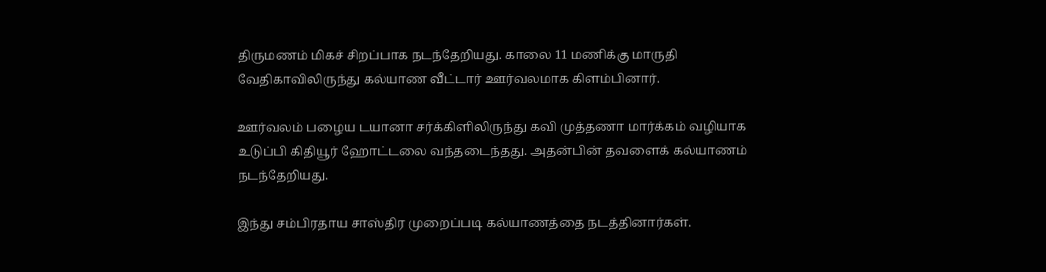திருமணம் மிகச் சிறப்பாக நடந்தேறியது. காலை 11 மணிக்கு மாருதி வேதிகாவிலிருந்து கல்யாண வீட்டார் ஊர்வலமாக கிளம்பினார்.

ஊர்வலம் பழைய டயானா சர்க்கிளிலிருந்து கவி முத்தணா மார்க்கம் வழியாக உடுப்பி கிதியூர் ஹோட்டலை வந்தடைந்தது. அதன்பின் தவளைக் கல்யாணம் நடந்தேறியது.

இந்து சம்பிரதாய சாஸ்திர முறைப்படி கல்யாணத்தை நடத்தினார்கள்.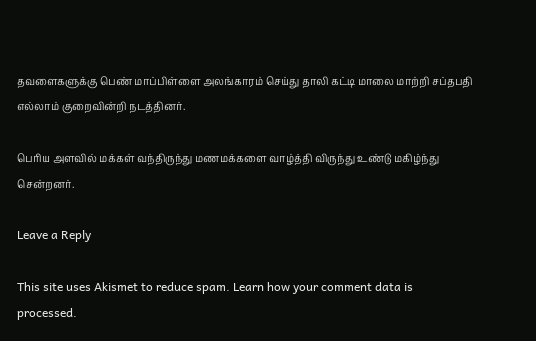தவளைகளுக்கு பெண் மாப்பிள்ளை அலங்காரம் செய்து தாலி கட்டி மாலை மாற்றி சப்தபதி எல்லாம் குறைவின்றி நடத்தினர்.

பெரிய அளவில் மக்கள் வந்திருந்து மணமக்களை வாழ்த்தி விருந்து உண்டு மகிழ்ந்து சென்றனர்.

Leave a Reply

This site uses Akismet to reduce spam. Learn how your comment data is processed.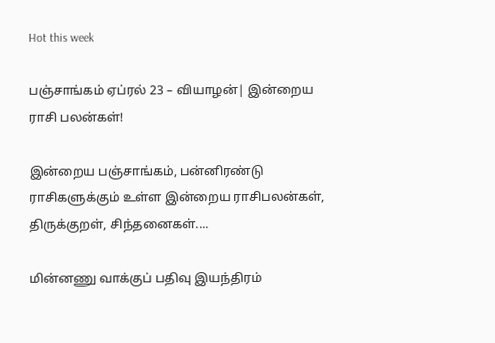Hot this week

பஞ்சாங்கம் ஏப்ரல் 23 – வியாழன்| இன்றைய ராசி பலன்கள்!

இன்றைய பஞ்சாங்கம், பன்னிரண்டு ராசிகளுக்கும் உள்ள இன்றைய ராசிபலன்கள், திருக்குறள், சிந்தனைகள்....

மின்னணு வாக்குப் பதிவு இயந்திரம்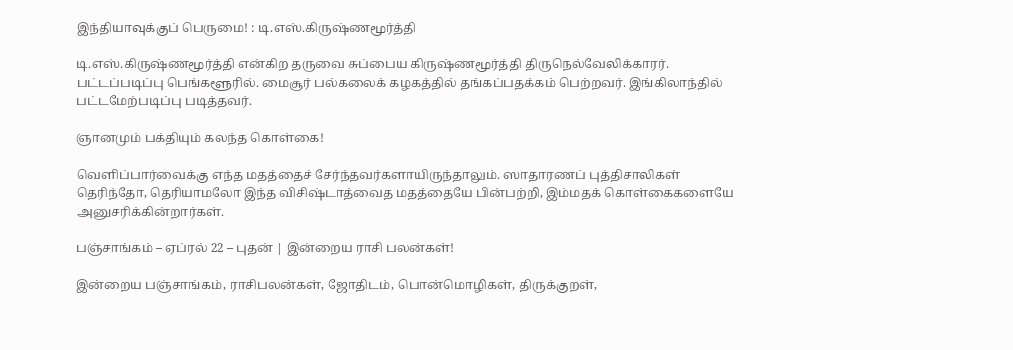இந்தியாவுக்குப் பெருமை! : டி.எஸ்.கிருஷ்ணமூர்த்தி

டி.எஸ்.கிருஷ்ணமூர்த்தி என்கிற தருவை சுப்பைய கிருஷ்ணமூர்த்தி திருநெல்வேலிக்காரர். பட்டப்படிப்பு பெங்களூரில். மைசூர் பல்கலைக் கழகத்தில் தங்கப்பதக்கம் பெற்றவர். இங்கிலாந்தில் பட்டமேற்படிப்பு படித்தவர்.

ஞானமும் பக்தியும் கலந்த கொள்கை!

வெளிப்பார்வைக்கு எந்த மதத்தைச் சேர்ந்தவர்களாயிருந்தாலும். ஸாதாரணப் புத்திசாலிகள் தெரிந்தோ, தெரியாமலோ இந்த விசிஷ்டாத்வைத மதத்தையே பின்பற்றி, இம்மதக் கொள்கைகளையே அனுசரிக்கின்றார்கள்.

பஞ்சாங்கம் – ஏப்ரல் 22 – புதன் | இன்றைய ராசி பலன்கள்!

இன்றைய பஞ்சாங்கம், ராசிபலன்கள், ஜோதிடம், பொன்மொழிகள், திருக்குறள்,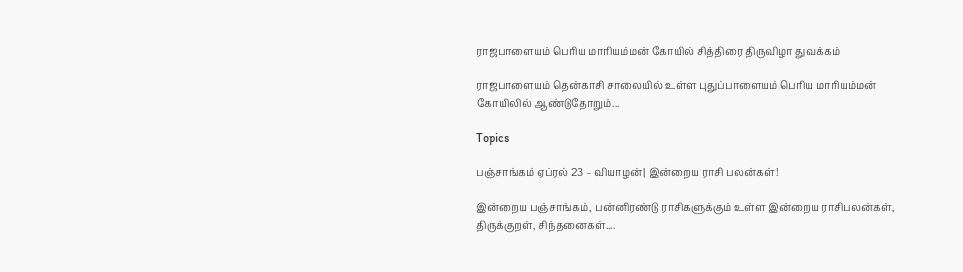ராஜபாளையம் பெரிய மாரியம்மன் கோயில் சித்திரை திருவிழா துவக்கம்

ராஜபாளையம் தென்காசி சாலையில் உள்ள புதுப்பாளையம் பெரிய மாரியம்மன் கோயிலில் ஆண்டுதோறும்...

Topics

பஞ்சாங்கம் ஏப்ரல் 23 – வியாழன்| இன்றைய ராசி பலன்கள்!

இன்றைய பஞ்சாங்கம், பன்னிரண்டு ராசிகளுக்கும் உள்ள இன்றைய ராசிபலன்கள், திருக்குறள், சிந்தனைகள்....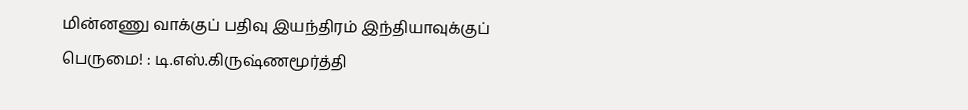மின்னணு வாக்குப் பதிவு இயந்திரம் இந்தியாவுக்குப் பெருமை! : டி.எஸ்.கிருஷ்ணமூர்த்தி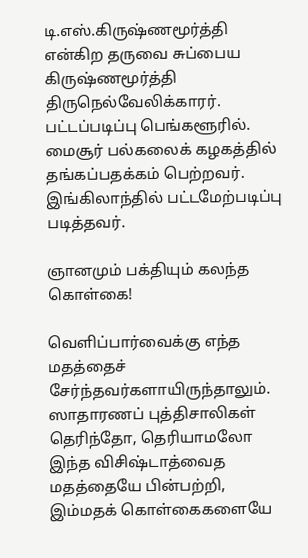டி.எஸ்.கிருஷ்ணமூர்த்தி என்கிற தருவை சுப்பைய கிருஷ்ணமூர்த்தி திருநெல்வேலிக்காரர். பட்டப்படிப்பு பெங்களூரில். மைசூர் பல்கலைக் கழகத்தில் தங்கப்பதக்கம் பெற்றவர். இங்கிலாந்தில் பட்டமேற்படிப்பு படித்தவர்.

ஞானமும் பக்தியும் கலந்த கொள்கை!

வெளிப்பார்வைக்கு எந்த மதத்தைச் சேர்ந்தவர்களாயிருந்தாலும். ஸாதாரணப் புத்திசாலிகள் தெரிந்தோ, தெரியாமலோ இந்த விசிஷ்டாத்வைத மதத்தையே பின்பற்றி, இம்மதக் கொள்கைகளையே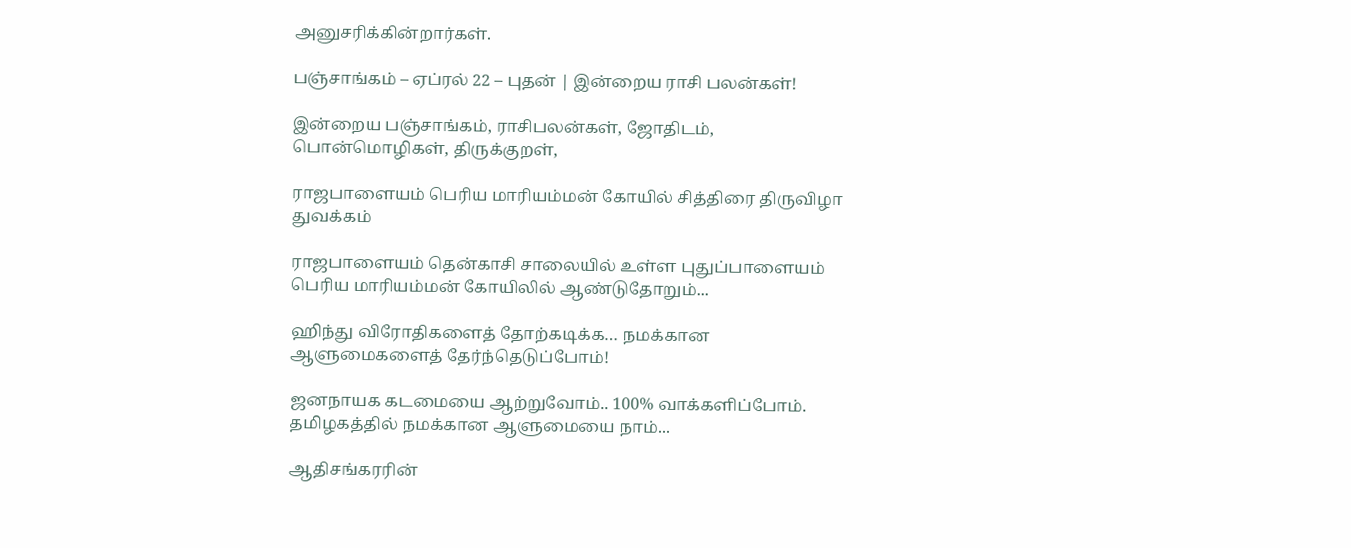அனுசரிக்கின்றார்கள்.

பஞ்சாங்கம் – ஏப்ரல் 22 – புதன் | இன்றைய ராசி பலன்கள்!

இன்றைய பஞ்சாங்கம், ராசிபலன்கள், ஜோதிடம், பொன்மொழிகள், திருக்குறள்,

ராஜபாளையம் பெரிய மாரியம்மன் கோயில் சித்திரை திருவிழா துவக்கம்

ராஜபாளையம் தென்காசி சாலையில் உள்ள புதுப்பாளையம் பெரிய மாரியம்மன் கோயிலில் ஆண்டுதோறும்...

ஹிந்து விரோதிகளைத் தோற்கடிக்க… நமக்கான ஆளுமைகளைத் தேர்ந்தெடுப்போம்!

ஜனநாயக கடமையை ஆற்றுவோம்.. 100% வாக்களிப்போம். தமிழகத்தில் நமக்கான ஆளுமையை நாம்...

ஆதிசங்கரரின்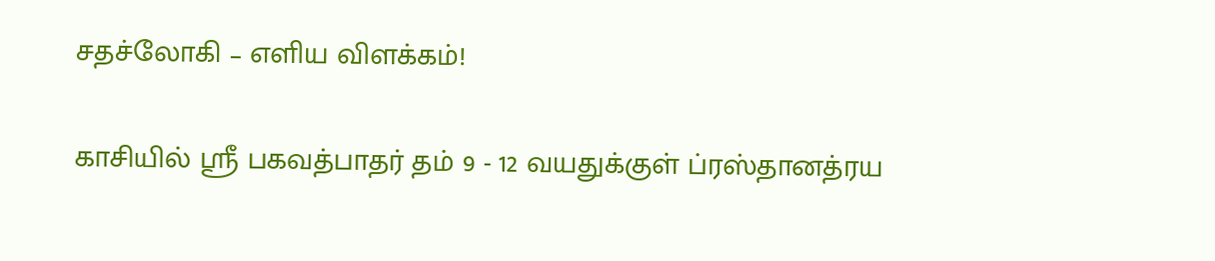சதச்லோகி – எளிய விளக்கம்!

காசியில் ஸ்ரீ பகவத்பாதர் தம் 9 - 12 வயதுக்குள் ப்ரஸ்தானத்ரய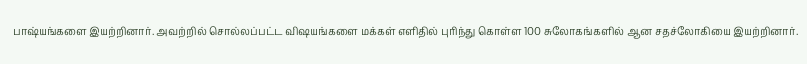பாஷ்யங்களை இயற்றினார். அவற்றில் சொல்லப்பட்ட விஷயங்களை மக்கள் எளிதில் புரிந்து கொள்ள 100 சுலோகங்களில் ஆன சதச்லோகியை இயற்றினார்.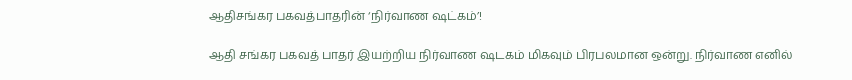ஆதிசங்கர பகவத்பாதரின் ‘நிர்வாண ஷட்கம்’!

ஆதி சங்கர பகவத் பாதர் இயற்றிய நிர்வாண ஷடகம் மிகவும் பிரபலமான ஒன்று. நிர்வாண எனில்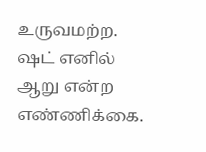உருவமற்ற. ஷட் எனில் ஆறு என்ற எண்ணிக்கை.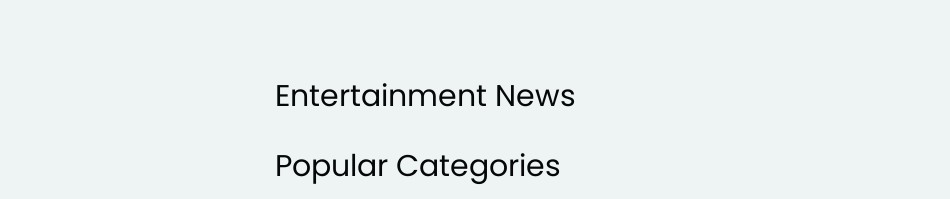Entertainment News

Popular Categories